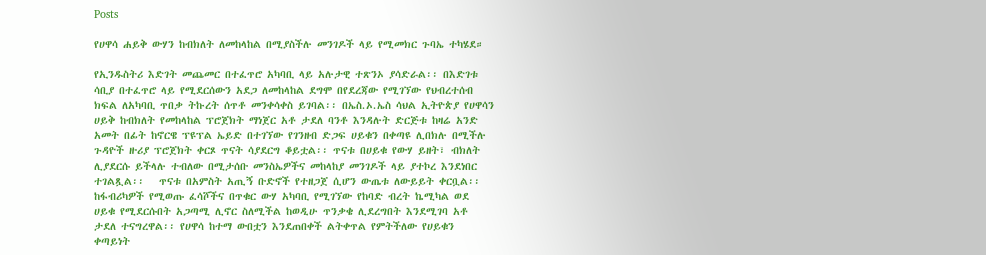Posts

የሀዋሳ ሐይቅ ውሃን ከብክለት ለመከላከል በሚያስችሉ መንገዶች ላይ የሚመክር ጉባኤ ተካሄደ።

የኢንዱስትሪ እድገት መጨመር በተፈጥሮ አካባቢ ላይ አሉታዊ ተጽንኦ ያሳድራል፡፡ በእድገቱ ሳቢያ በተፈጥሮ ላይ የሚደርሰውን አደጋ ለመከላከል ደግሞ በየደረጃው የሚገኘው የህብረተሰብ ክፍል ለአካባቢ ጥበቃ ትኩረት ሰጥቶ መንቀሳቀስ ይገባል፡፡ በኤስ.ኦ.ኤስ ሳህል ኢትዮጵያ የሀዋሳን ሀይቅ ከብክለት የመከላከል ፕሮጀክት ማነጀር አቶ ታደለ ባንቶ እንዳሉት ድርጅቱ ከዛሬ አንድ አመት በፊት ከኖርዌ ፕዩፕል ኤይድ በተገኘው የገንዘብ ድጋፍ ሀይቁን በቀጣዩ ሊበክሉ በሚችሉ ጉዳዮች ዙሪያ ፕሮጀክት ቀርጾ ጥናት ሳያደርግ ቆይቷል፡፡ ጥናቱ በሀይቁ የውሃ ይዘት፣ ብክለት ሊያደርሱ ይችላሉ ተብለው በሚታሰቡ መንስኤዎችና መከላከያ መንገዶች ላይ ያተኮረ እንደነበር ተገልጿል፡፡   ጥናቱ በአምስት አጢኝ ቡድኖች የተዘጋጀ ሲሆን ውጤቱ ለውይይት ቀርቧል፡፡ ከፋብሪካዎች የሚወጡ ፈሳሾችና በጥቁር ውሃ አካባቢ የሚገኘው የከባድ ብረት ኬሚካል ወደ ሀይቁ የሚደርሱበት አጋጣሚ ሊኖር ስለሚችል ከወዲሁ ጥንቃቄ ሊደረግበት እንደሚገባ አቶ ታደለ ተናግረዋል፡፡ የሀዋሳ ከተማ ውበቷን እንደጠበቀች ልትቀጥል የምትችለው የሀይቁን ቀጣይነት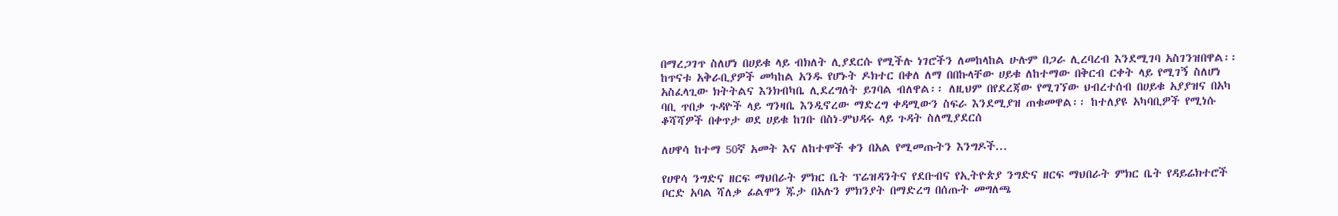በማረጋገጥ ስለሆነ በሀይቁ ላይ ብክለት ሊያደርሱ የሚችሉ ነገሮችን ለመከላከል ሁሉም በጋራ ሊረባረብ እንደሚገባ አስገንዝበዋል፡፡ ከጥናቱ አቅራቢያዎች መካከል አንዱ የሆኑት ዶክተር በቀለ ለማ በበኩላቸው ሀይቁ ለከተማው በቅርብ ርቀት ላይ የሚገኝ ስለሆነ አስፈላጊው ክትትልና እንክብካቤ ሊደረግለት ይገባል ብለዋል፡፡ ለዚህም በየደረጃው የሚገኘው ህብረተሰብ በሀይቁ አያያዝና በአካ ባቢ ጥበቃ ጉዳዮች ላይ ግንዛቤ እንዲኖረው ማድረግ ቀዳሚውን ስፍራ እንደሚያዝ ጠቁመዋል፡፡ ከተለያዩ አካባቢዎች የሚነሱ ቆሻሻዎች በቀጥታ ወደ ሀይቁ ከገቡ በስነ-ምህዳሩ ላይ ጉዳት ስለሚያደርሰ

ለሀዋሳ ከተማ 50ኛ አመት እና ለከተሞች ቀን በአል የሚመጡትን እንግዶች...

የሀዋሳ ንግድና ዘርፍ ማህበራት ምክር ቤት ፕሬዝዳንትና የደቡብና የኢትዮጵያ ንግድና ዘርፍ ማህበራት ምክር ቤት የዳይሬክተሮች ቦርድ አባል ሻለቃ ፊልሞን ጁታ በአሉን ምክንያት በማድረግ በሰጡት መግለጫ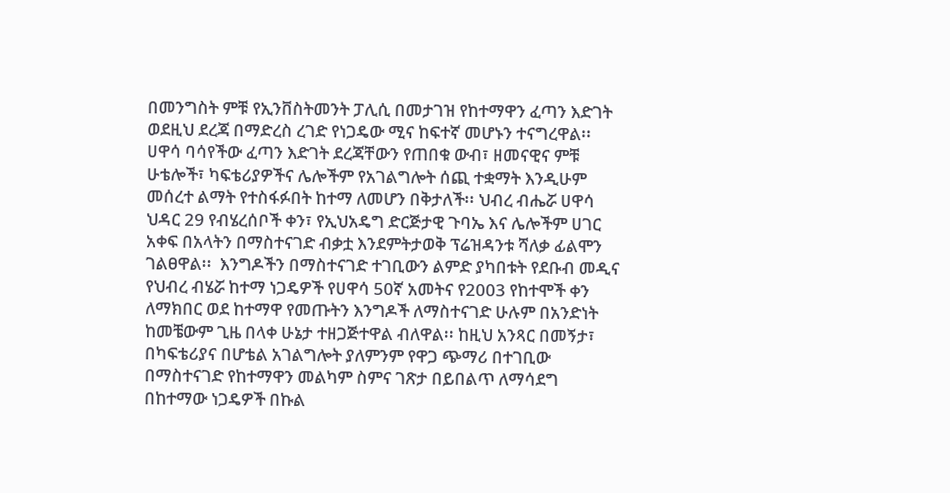በመንግስት ምቹ የኢንቨስትመንት ፓሊሲ በመታገዝ የከተማዋን ፈጣን እድገት ወደዚህ ደረጃ በማድረስ ረገድ የነጋዴው ሚና ከፍተኛ መሆኑን ተናግረዋል፡፡ ሀዋሳ ባሳየችው ፈጣን እድገት ደረጃቸውን የጠበቁ ውብ፣ ዘመናዊና ምቹ ሁቴሎች፣ ካፍቴሪያዎችና ሌሎችም የአገልግሎት ሰጪ ተቋማት እንዲሁም መሰረተ ልማት የተስፋፉበት ከተማ ለመሆን በቅታለች፡፡ ህብረ ብሔሯ ሀዋሳ ህዳር 29 የብሄረሰቦች ቀን፣ የኢህአዴግ ድርጅታዊ ጉባኤ እና ሌሎችም ሀገር አቀፍ በአላትን በማስተናገድ ብቃቷ እንደምትታወቅ ፕሬዝዳንቱ ሻለቃ ፊልሞን ገልፀዋል፡፡  እንግዶችን በማስተናገድ ተገቢውን ልምድ ያካበቱት የደቡብ መዲና የህብረ ብሄሯ ከተማ ነጋዴዎች የሀዋሳ 50ኛ አመትና የ2003 የከተሞች ቀን ለማክበር ወደ ከተማዋ የመጡትን እንግዶች ለማስተናገድ ሁሉም በአንድነት ከመቼውም ጊዜ በላቀ ሁኔታ ተዘጋጅተዋል ብለዋል፡፡ ከዚህ አንጻር በመኝታ፣ በካፍቴሪያና በሆቴል አገልግሎት ያለምንም የዋጋ ጭማሪ በተገቢው በማስተናገድ የከተማዋን መልካም ስምና ገጽታ በይበልጥ ለማሳደግ በከተማው ነጋዴዎች በኩል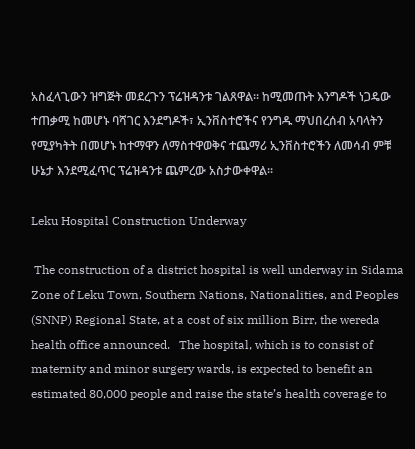አስፈላጊውን ዝግጅት መደረጉን ፕሬዝዳንቱ ገልጸዋል፡፡ ከሚመጡት እንግዶች ነጋዴው ተጠቃሚ ከመሆኑ ባሻገር እንደግዶች፣ ኢንቨስተሮችና የንግዱ ማህበረሰብ አባላትን የሚያካትት በመሆኑ ከተማዋን ለማስተዋወቅና ተጨማሪ ኢንቨስተሮችን ለመሳብ ምቹ ሁኔታ እንደሚፈጥር ፕሬዝዳንቱ ጨምረው አስታውቀዋል፡፡

Leku Hospital Construction Underway

 The construction of a district hospital is well underway in Sidama Zone of Leku Town, Southern Nations, Nationalities, and Peoples (SNNP) Regional State, at a cost of six million Birr, the wereda health office announced.   The hospital, which is to consist of maternity and minor surgery wards, is expected to benefit an estimated 80,000 people and raise the state’s health coverage to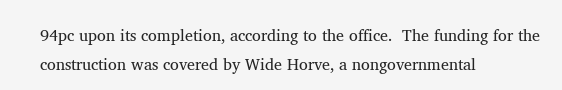94pc upon its completion, according to the office.  The funding for the construction was covered by Wide Horve, a nongovernmental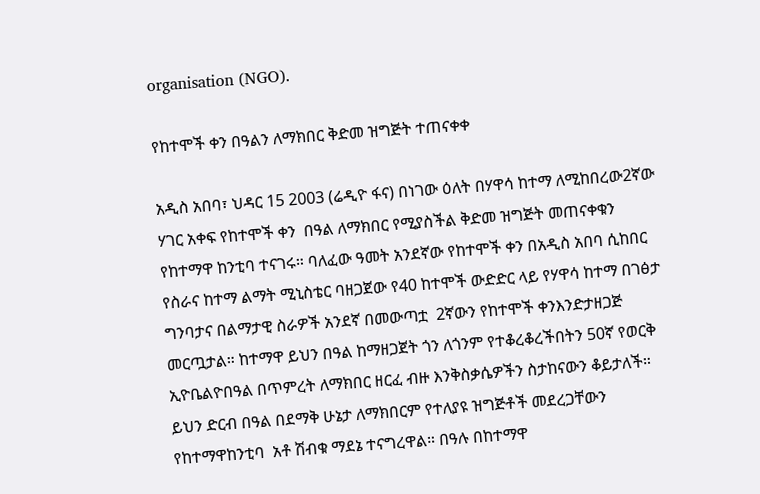organisation (NGO).

የከተሞች ቀን በዓልን ለማክበር ቅድመ ዝግጅት ተጠናቀቀ

አዲስ አበባ፣ ህዳር 15 2003 (ሬዲዮ ፋና) በነገው ዕለት በሃዋሳ ከተማ ለሚከበረው2ኛው ሃገር አቀፍ የከተሞች ቀን  በዓል ለማክበር የሚያስችል ቅድመ ዝግጅት መጠናቀቁን የከተማዋ ከንቲባ ተናገሩ። ባለፈው ዓመት አንደኛው የከተሞች ቀን በአዲስ አበባ ሲከበር የስራና ከተማ ልማት ሚኒስቴር ባዘጋጀው የ40 ከተሞች ውድድር ላይ የሃዋሳ ከተማ በገፅታ ግንባታና በልማታዊ ስራዎች አንደኛ በመውጣቷ  2ኛውን የከተሞች ቀንእንድታዘጋጅ መርጧታል። ከተማዋ ይህን በዓል ከማዘጋጀት ጎን ለጎንም የተቆረቆረችበትን 50ኛ የወርቅ ኢዮቤልዮበዓል በጥምረት ለማክበር ዘርፈ ብዙ እንቅስቃሴዎችን ስታከናውን ቆይታለች። ይህን ድርብ በዓል በደማቅ ሁኔታ ለማክበርም የተለያዩ ዝግጅቶች መደረጋቸውን የከተማዋከንቲባ  አቶ ሽብቁ ማደኔ ተናግረዋል። በዓሉ በከተማዋ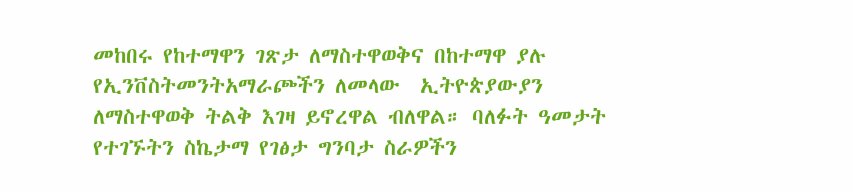መከበሩ የከተማዋን ገጽታ ለማስተዋወቅና በከተማዋ ያሉ የኢንቨስትመንትአማራጮችን ለመላው  ኢትዮጵያውያን ለማስተዋወቅ ትልቅ እገዛ ይኖረዋል ብለዋል። ባለፉት ዓመታት የተገኙትን ስኬታማ የገፅታ ግንባታ ስራዎችን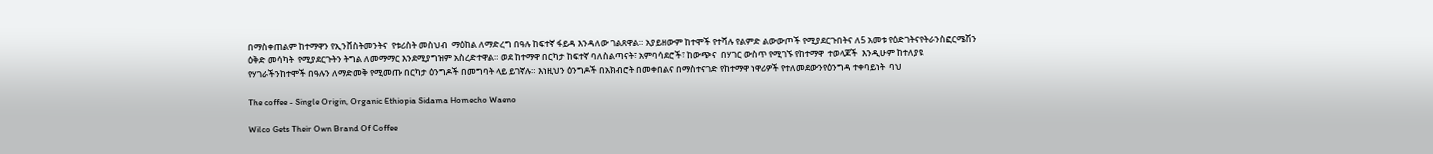በማስቀጠልም ከተማዋን የኢንቨስትመንትና  የቱሪስት መስህብ  ማዕከል ለማድረግ በዓሉ ከፍተኛ ፋይዳ እንዳለው ገልጸዋል። አያይዘውም ከተሞች የተሻሉ የልምድ ልውውጦች የሚያደርጉበትና ለ5 አመቱ የዕድገትናየትራንስፎርሜሽን ዕቅድ መሳካት  የሚያደርጉትን ትግል ለመማማር እንደሚያግዝም አስረድተዋል። ወደ ከተማዋ በርካታ ከፍተኛ ባለስልጣናት፣ አምባሳደሮች፣ ከውጭና  በሃገር ውስጥ የሚገኙ የከተማዋ  ተወላጆች  እንዲሁም ከተለያዩ የሃገራችንከተሞች በዓሉን ለማድመቅ የሚመጡ በርካታ ዕንግዶች በመግባት ላይ ይገኛሉ። እነዚህን ዕንግዶች በአክብሮት በመቀበልና በማስተናገድ የከተማዋ ነዋሪዎች የተለመደውንየዕንግዳ ተቀባይነት  ባህ

The coffee - Single Origin, Organic Ethiopia Sidama Homecho Waeno

Wilco Gets Their Own Brand Of Coffee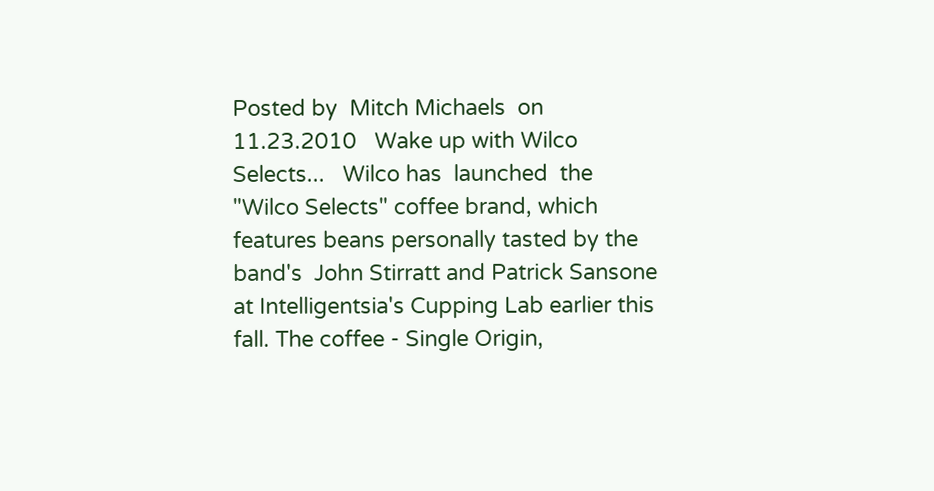Posted by  Mitch Michaels  on 11.23.2010   Wake up with Wilco Selects...   Wilco has  launched  the "Wilco Selects" coffee brand, which features beans personally tasted by the  band's  John Stirratt and Patrick Sansone at Intelligentsia's Cupping Lab earlier this fall. The coffee - Single Origin,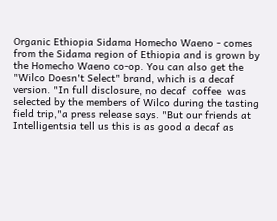Organic Ethiopia Sidama Homecho Waeno - comes from the Sidama region of Ethiopia and is grown by the Homecho Waeno co-op. You can also get the "Wilco Doesn't Select" brand, which is a decaf version. "In full disclosure, no decaf  coffee  was selected by the members of Wilco during the tasting field trip,"a press release says. "But our friends at Intelligentsia tell us this is as good a decaf as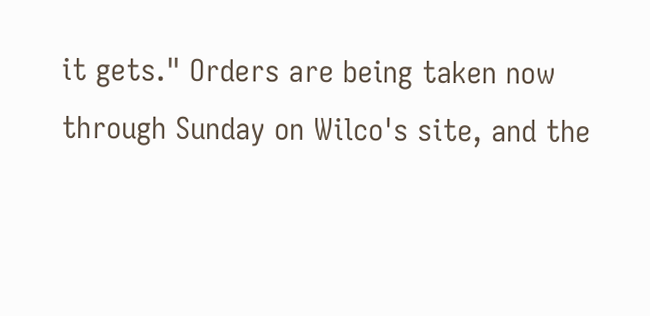it gets." Orders are being taken now through Sunday on Wilco's site, and the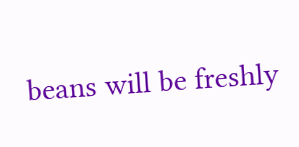beans will be freshly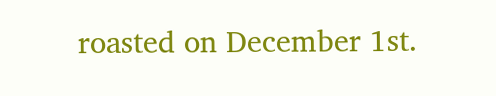roasted on December 1st.